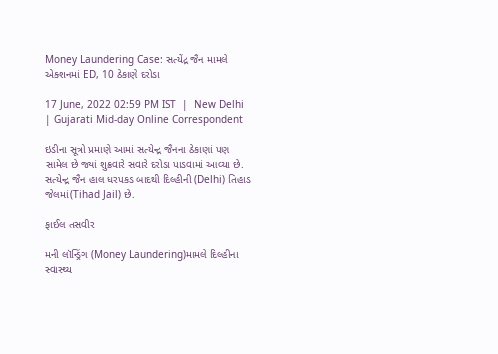Money Laundering Case: સત્યેંદ્ર જૈન મામલે એક્શનમાં ED, 10 ઠેકાણે દરોડા

17 June, 2022 02:59 PM IST  |  New Delhi | Gujarati Mid-day Online Correspondent

ઇડીના સૂત્રો પ્રમાણે આમાં સત્યેન્દ્ર જૈનના ઠેકાણાં પણ સામેલ છે જ્યાં શુક્રવારે સવારે દરોડા પાડવામાં આવ્યા છે. સત્યેન્દ્ર જૈન હાલ ધરપકડ બાદથી દિલ્હીની (Delhi) તિહાડ જેલમાં(Tihad Jail) છે.

ફાઈલ તસવીર

મની લૉન્ડ્રિંગ (Money Laundering)મામલે દિલ્હીના સ્વાસ્થ્ય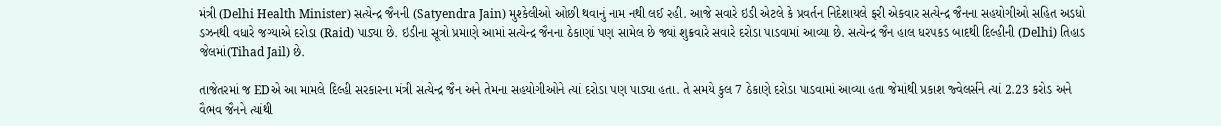મંત્રી (Delhi Health Minister) સત્યેન્દ્ર જૈનની (Satyendra Jain) મુશ્કેલીઓ ઓછી થવાનું નામ નથી લઈ રહી. આજે સવારે ઇડી એટલે કે પ્રવર્તન નિદેશાયલે ફરી એકવાર સત્યેન્દ્ર જૈનના સહયોગીઓ સહિત અડધો ડઝનથી વધારે જગ્યાએ દરોડા (Raid) પાડ્યા છે. ઇડીના સૂત્રો પ્રમાણે આમાં સત્યેન્દ્ર જૈનના ઠેકાણાં પણ સામેલ છે જ્યાં શુક્રવારે સવારે દરોડા પાડવામાં આવ્યા છે. સત્યેન્દ્ર જૈન હાલ ધરપકડ બાદથી દિલ્હીની (Delhi) તિહાડ જેલમાં(Tihad Jail) છે.

તાજેતરમાં જ EDએ આ મામલે દિલ્હી સરકારના મંત્રી સત્યેન્દ્ર જૈન અને તેમના સહયોગીઓને ત્યાં દરોડા પણ પાડ્યા હતા. તે સમયે કુલ 7 ઠેકાણે દરોડા પાડવામાં આવ્યા હતા જેમાંથી પ્રકાશ જ્વેલર્સને ત્યાં 2.23 કરોડ અને વૈભવ જૈનને ત્યાંથી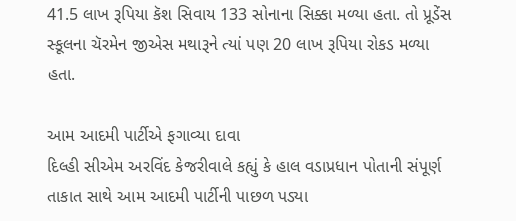41.5 લાખ રૂપિયા કૅશ સિવાય 133 સોનાના સિક્કા મળ્યા હતા. તો પ્રૂડેંસ સ્કૂલના ચૅરમેન જીએસ મથારૂને ત્યાં પણ 20 લાખ રૂપિયા રોકડ મળ્યા હતા.

આમ આદમી પાર્ટીએ ફગાવ્યા દાવા
દિલ્હી સીએમ અરવિંદ કેજરીવાલે કહ્યું કે હાલ વડાપ્રધાન પોતાની સંપૂર્ણ તાકાત સાથે આમ આદમી પાર્ટીની પાછળ પડ્યા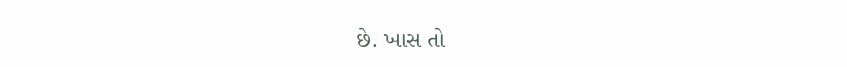છે. ખાસ તો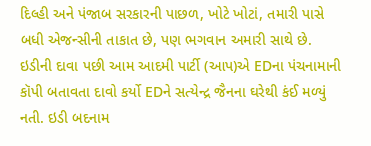દિલ્હી અને પંજાબ સરકારની પાછળ, ખોટે ખોટાં, તમારી પાસે બધી એજન્સીની તાકાત છે, પણ ભગવાન અમારી સાથે છે. ઇડીની દાવા પછી આમ આદમી પાર્ટી (આપ)એ EDના પંચનામાની કૉપી બતાવતા દાવો કર્યો EDને સત્યેન્દ્ર જૈનના ઘરેથી કંઈ મળ્યું નતી. ઇડી બદનામ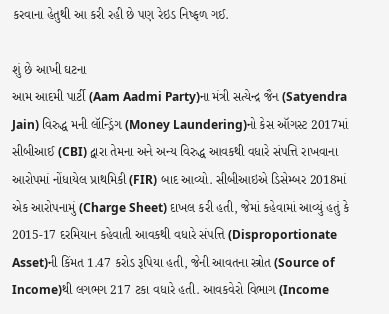કરવાના હેતુથી આ કરી રહી છે પણ રેઇડ નિષ્ફળ ગઈ.

શું છે આખી ઘટના
આમ આદમી પાર્ટી (Aam Aadmi Party)ના મંત્રી સત્યેન્દ્ર જૈન (Satyendra Jain) વિરુદ્ધ મની લૉન્ડ્રિંગ (Money Laundering)નો કેસ ઑગસ્ટ 2017માં સીબીઆઈ (CBI) દ્વારા તેમના અને અન્ય વિરુદ્ધ આવકથી વધારે સંપત્તિ રાખવાના આરોપમાં નોંધાયેલ પ્રાથમિકી (FIR) બાદ આવ્યો. સીબીઆઇએ ડિસેમ્બર 2018માં એક આરોપનામું (Charge Sheet) દાખલ કરી હતી, જેમાં કહેવામાં આવ્યું હતું કે 2015-17 દરમિયાન કહેવાતી આવકથી વધારે સંપત્તિ (Disproportionate Asset)ની કિંમત 1.47 કરોડ રૂપિયા હતી, જેની આવતના સ્ત્રોત (Source of Income)થી લગભગ 217 ટકા વધારે હતી. આવકવેરો વિભાગ (Income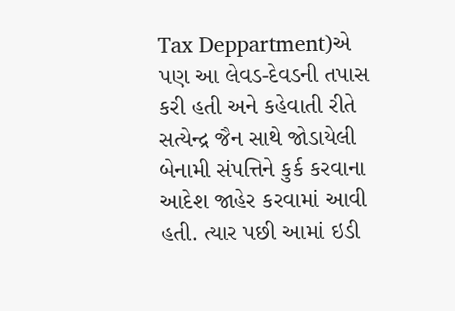Tax Deppartment)એ પણ આ લેવડ-દેવડની તપાસ કરી હતી અને કહેવાતી રીતે સત્યેન્દ્ર જૈન સાથે જોડાયેલી બેનામી સંપત્તિને કુર્ક કરવાના આદેશ જાહેર કરવામાં આવી હતી. ત્યાર પછી આમાં ઇડી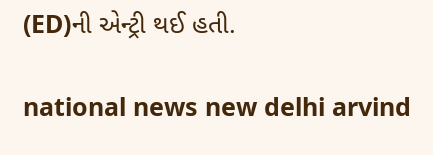(ED)ની એન્ટ્રી થઈ હતી.

national news new delhi arvind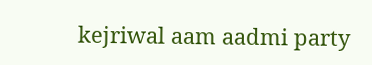kejriwal aam aadmi party